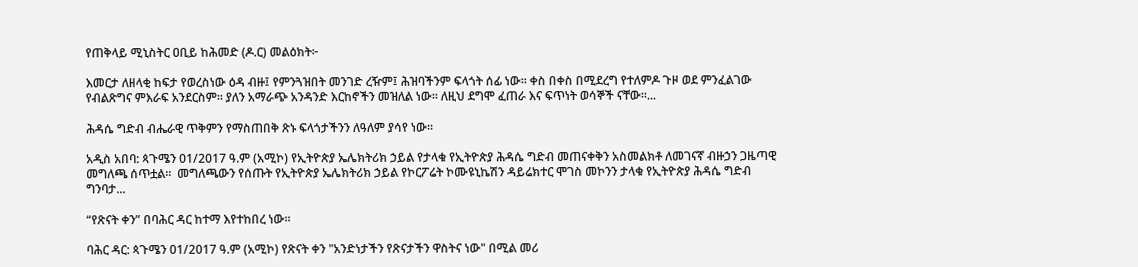የጠቅላይ ሚኒስትር ዐቢይ ከሕመድ (ዶ.ር) መልዕክት፦

እመርታ ለዘላቂ ከፍታ የወረስነው ዕዳ ብዙ፤ የምንጓዝበት መንገድ ረዥም፤ ሕዝባችንም ፍላጎት ሰፊ ነው፡፡ ቀስ በቀስ በሚደረግ የተለምዶ ጉዞ ወደ ምንፈልገው የብልጽግና ምእራፍ አንደርስም፡፡ ያለን አማራጭ አንዳንድ እርከኖችን መዝለል ነው፡፡ ለዚህ ደግሞ ፈጠራ እና ፍጥነት ወሳኞች ናቸው፡፡...

ሕዳሴ ግድብ ብሔራዊ ጥቅምን የማስጠበቅ ጽኑ ፍላጎታችንን ለዓለም ያሳየ ነው።

አዲስ አበባ: ጳጉሜን 01/2017 ዓ.ም (አሚኮ) የኢትዮጵያ ኤሌክትሪክ ኃይል የታላቁ የኢትዮጵያ ሕዳሴ ግድብ መጠናቀቅን አስመልክቶ ለመገናኛ ብዙኃን ጋዜጣዊ መግለጫ ሰጥቷል።  መግለጫውን የሰጡት የኢትዮጵያ ኤሌክትሪክ ኃይል የኮርፖሬት ኮሙዩኒኬሽን ዳይሬክተር ሞገስ መኮንን ታላቁ የኢትዮጵያ ሕዳሴ ግድብ ግንባታ...

“የጽናት ቀን” በባሕር ዳር ከተማ እየተከበረ ነው።

ባሕር ዳር: ጳጉሜን 01/2017 ዓ.ም (አሚኮ) የጽናት ቀን "አንድነታችን የጽናታችን ዋስትና ነው" በሚል መሪ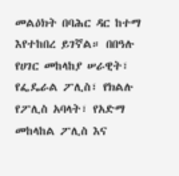መልዕክት በባሕር ዳር ከተማ እየተከበረ ይገኛል። በበዓሉ የሀገር መከላከያ ሠራዊት፣ የፌዴራል ፖሊስ፣ የክልሉ የፖሊስ አባላት፣ የአድማ መከላከል ፖሊስ እና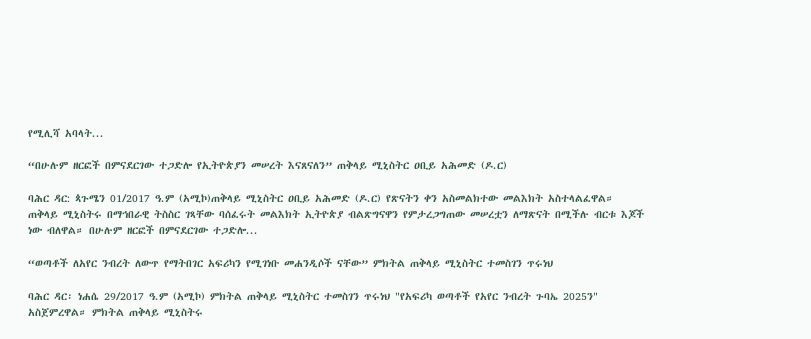የሚሊሻ አባላት...

“በሁሉም ዘርፎች በምናደርገው ተጋድሎ የኢትዮጵያን መሠረት እናጸናለን” ጠቅላይ ሚኒስትር ዐቢይ አሕመድ (ዶ.ር)

ባሕር ዳር: ጳጉሜን 01/2017 ዓ.ም (አሚኮ)ጠቅላይ ሚኒስትር ዐቢይ አሕመድ (ዶ.ር) የጽናትን ቀን አስመልክተው መልእክት አስተላልፈዋል። ጠቅላይ ሚኒስትሩ በማኅበራዊ ትስስር ገጻቸው ባሰፈሩት መልእክት ኢትዮጵያ ብልጽግናዋን የምታረጋግጠው መሠረቷን ለማጽናት በሚችሉ ብርቱ እጆች ነው ብለዋል። በሁሉም ዘርፎች በምናደርገው ተጋድሎ...

“ወጣቶች ለአየር ንብረት ለውጥ የማትበገር አፍሪካን የሚገነቡ መሐንዲሶች ናቸው” ምክትል ጠቅላይ ሚኒስትር ተመስገን ጥሩነህ

ባሕር ዳር፡ ነሐሴ 29/2017 ዓ.ም (አሚኮ) ምክትል ጠቅላይ ሚኒስትር ተመስገን ጥሩነህ "የአፍሪካ ወጣቶች የአየር ንብረት ጉባኤ 2025ን" አስጀምረዋል። ምክትል ጠቅላይ ሚኒስትሩ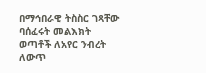በማኅበራዊ ትስስር ገጻቸው ባሰፈሩት መልእክት ወጣቶች ለአየር ንብረት ለውጥ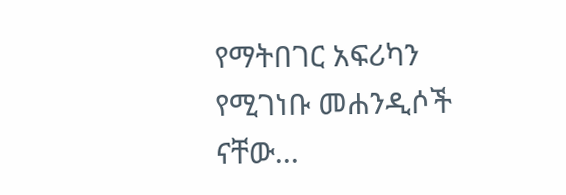የማትበገር አፍሪካን የሚገነቡ መሐንዲሶች ናቸው...